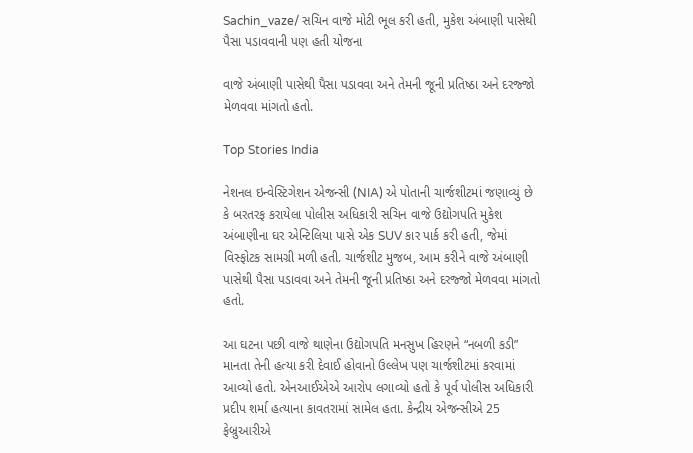Sachin_vaze/ સચિન વાજે મોટી ભૂલ કરી હતી, મુકેશ અંબાણી પાસેથી પૈસા પડાવવાની પણ હતી યોજના

વાજે અંબાણી પાસેથી પૈસા પડાવવા અને તેમની જૂની પ્રતિષ્ઠા અને દરજ્જો મેળવવા માંગતો હતો.

Top Stories India

નેશનલ ઇન્વેસ્ટિગેશન એજન્સી (NIA) એ પોતાની ચાર્જશીટમાં જણાવ્યું છે કે બરતરફ કરાયેલા પોલીસ અધિકારી સચિન વાજે ઉદ્યોગપતિ મુકેશ અંબાણીના ઘર એન્ટિલિયા પાસે એક SUV કાર પાર્ક કરી હતી, જેમાં વિસ્ફોટક સામગ્રી મળી હતી. ચાર્જશીટ મુજબ, આમ કરીને વાજે અંબાણી પાસેથી પૈસા પડાવવા અને તેમની જૂની પ્રતિષ્ઠા અને દરજ્જો મેળવવા માંગતો હતો.

આ ઘટના પછી વાજે થાણેના ઉદ્યોગપતિ મનસુખ હિરણને “નબળી કડી” માનતા તેની હત્યા કરી દેવાઈ હોવાનો ઉલ્લેખ પણ ચાર્જશીટમાં કરવામાં આવ્યો હતો. એનઆઈએએ આરોપ લગાવ્યો હતો કે પૂર્વ પોલીસ અધિકારી પ્રદીપ શર્મા હત્યાના કાવતરામાં સામેલ હતા. કેન્દ્રીય એજન્સીએ 25 ફેબ્રુઆરીએ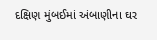દક્ષિણ મુંબઈમાં અંબાણીના ઘર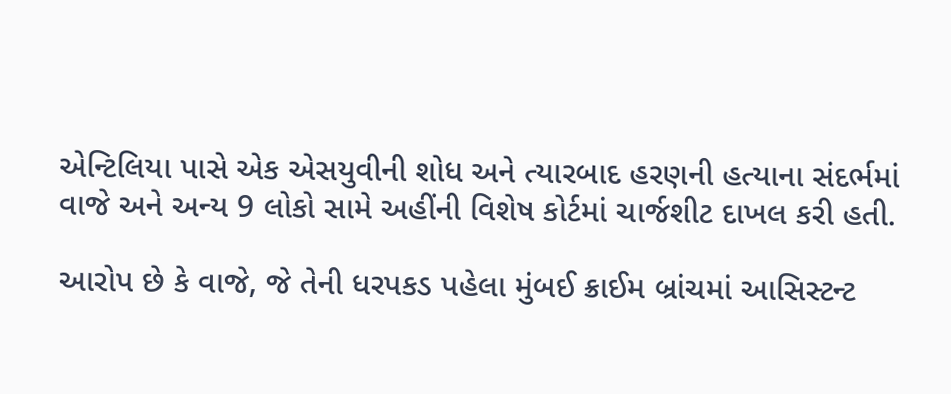એન્ટિલિયા પાસે એક એસયુવીની શોધ અને ત્યારબાદ હરણની હત્યાના સંદર્ભમાં વાજે અને અન્ય 9 લોકો સામે અહીંની વિશેષ કોર્ટમાં ચાર્જશીટ દાખલ કરી હતી.

આરોપ છે કે વાજે, જે તેની ધરપકડ પહેલા મુંબઈ ક્રાઈમ બ્રાંચમાં આસિસ્ટન્ટ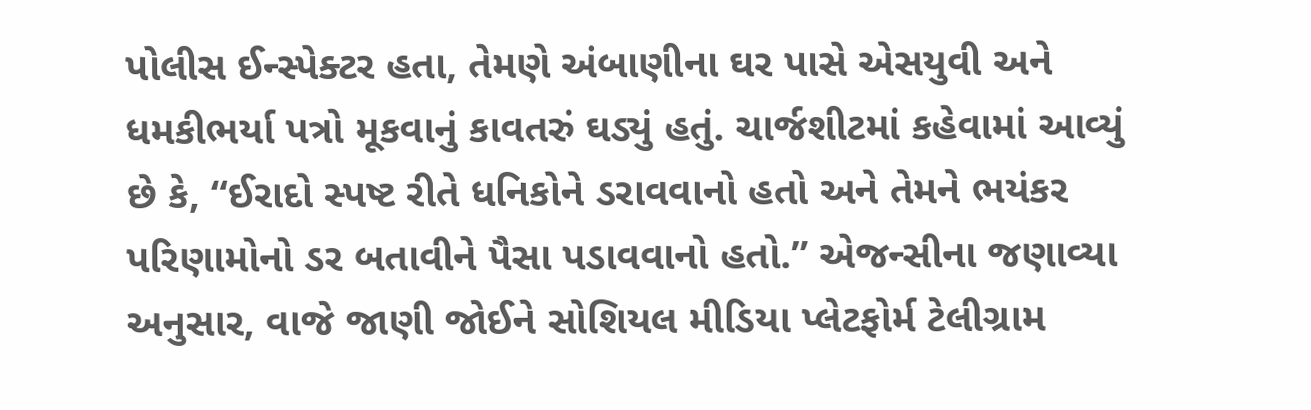પોલીસ ઈન્સ્પેક્ટર હતા, તેમણે અંબાણીના ઘર પાસે એસયુવી અને ધમકીભર્યા પત્રો મૂકવાનું કાવતરું ઘડ્યું હતું. ચાર્જશીટમાં કહેવામાં આવ્યું છે કે, “ઈરાદો સ્પષ્ટ રીતે ધનિકોને ડરાવવાનો હતો અને તેમને ભયંકર પરિણામોનો ડર બતાવીને પૈસા પડાવવાનો હતો.” એજન્સીના જણાવ્યા અનુસાર, વાજે જાણી જોઈને સોશિયલ મીડિયા પ્લેટફોર્મ ટેલીગ્રામ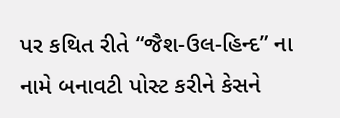પર કથિત રીતે “જૈશ-ઉલ-હિન્દ” ના નામે બનાવટી પોસ્ટ કરીને કેસને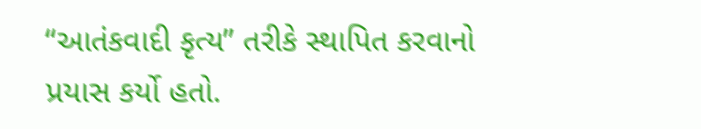“આતંકવાદી કૃત્ય” તરીકે સ્થાપિત કરવાનો પ્રયાસ કર્યો હતો.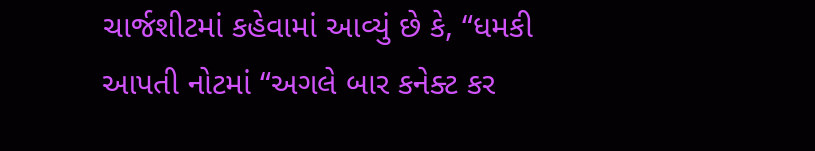ચાર્જશીટમાં કહેવામાં આવ્યું છે કે, “ધમકી આપતી નોટમાં “અગલે બાર કનેક્ટ કર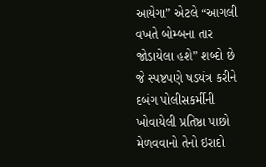આયેગા” એટલે “આગલી વખતે બોમ્બના તાર જોડાયેલા હશે” શબ્દો છે જે સ્પષ્ટપણે ષડયંત્ર કરીને દબંગ પોલીસકર્મીની ખોવાયેલી પ્રતિષ્ઠા પાછો મેળવવાનો તેનો ઇરાદો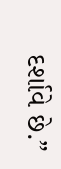દર્શાવે છે.”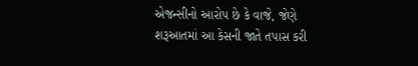એજન્સીનો આરોપ છે કે વાજે, જેણે શરૂઆતમાં આ કેસની જાતે તપાસ કરી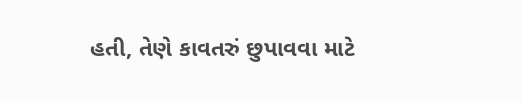હતી, તેણે કાવતરું છુપાવવા માટે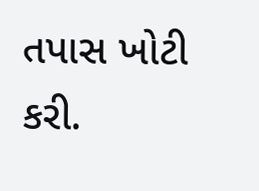તપાસ ખોટી કરી.